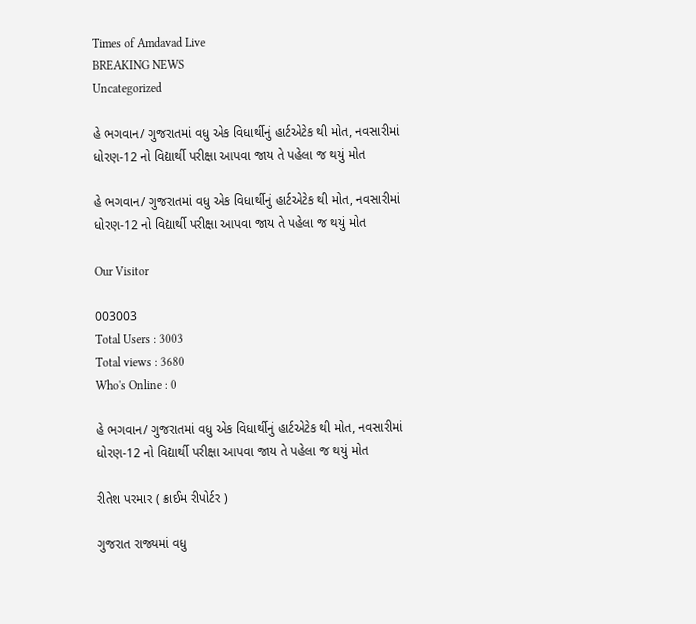Times of Amdavad Live
BREAKING NEWS
Uncategorized

હે ભગવાન/ ગુજરાતમાં વધુ એક વિધાર્થીનું હાર્ટએટેક થી મોત, નવસારીમાં ધોરણ-12 નો વિદ્યાર્થી પરીક્ષા આપવા જાય તે પહેલા જ થયું મોત

હે ભગવાન/ ગુજરાતમાં વધુ એક વિધાર્થીનું હાર્ટએટેક થી મોત, નવસારીમાં ધોરણ-12 નો વિદ્યાર્થી પરીક્ષા આપવા જાય તે પહેલા જ થયું મોત

Our Visitor

003003
Total Users : 3003
Total views : 3680
Who's Online : 0

હે ભગવાન/ ગુજરાતમાં વધુ એક વિધાર્થીનું હાર્ટએટેક થી મોત, નવસારીમાં ધોરણ-12 નો વિદ્યાર્થી પરીક્ષા આપવા જાય તે પહેલા જ થયું મોત

રીતેશ પરમાર ( ક્રાઈમ રીપોર્ટર )

ગુજરાત રાજ્યમાં વધુ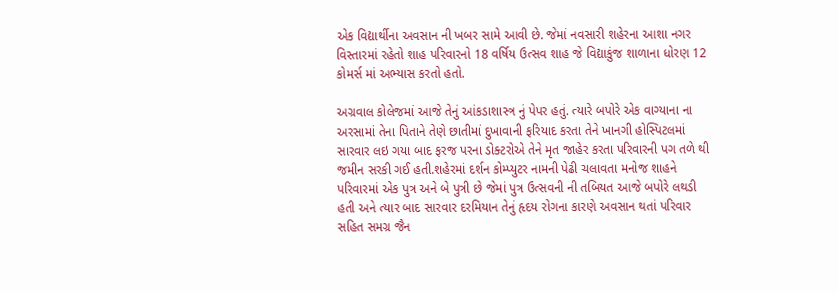એક વિદ્યાર્થીના અવસાન ની ખબર સામે આવી છે. જેમાં નવસારી શહેરના આશા નગર વિસ્તારમાં રહેતો શાહ પરિવારનો 18 વર્ષિય ઉત્સવ શાહ જે વિદ્યાકુંજ શાળાના ધોરણ 12 કોમર્સ માં અભ્યાસ કરતો હતો.

અગ્રવાલ કોલેજમાં આજે તેનું આંકડાશાસ્ત્ર નું પેપર હતું. ત્યારે બપોરે એક વાગ્યાના ના અરસામાં તેના પિતાને તેણે છાતીમાં દુખાવાની ફરિયાદ કરતા તેને ખાનગી હોસ્પિટલમાં સારવાર લઇ ગયા બાદ ફરજ પરના ડોક્ટરોએ તેને મૃત જાહેર કરતા પરિવારની પગ તળે થી જમીન સરકી ગઈ હતી.શહેરમાં દર્શન કોમ્પ્યુટર નામની પેઢી ચલાવતા મનોજ શાહને પરિવારમાં એક પુત્ર અને બે પુત્રી છે જેમાં પુત્ર ઉત્સવની ની તબિયત આજે બપોરે લથડી હતી અને ત્યાર બાદ સારવાર દરમિયાન તેનું હૃદય રોગના કારણે અવસાન થતાં પરિવાર સહિત સમગ્ર જૈન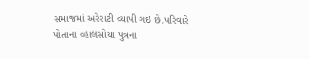સમાજમાં અરેરાટી વ્યાપી ગઇ છે.પરિવારે પોતાના વ્હાલસોયા પુત્રના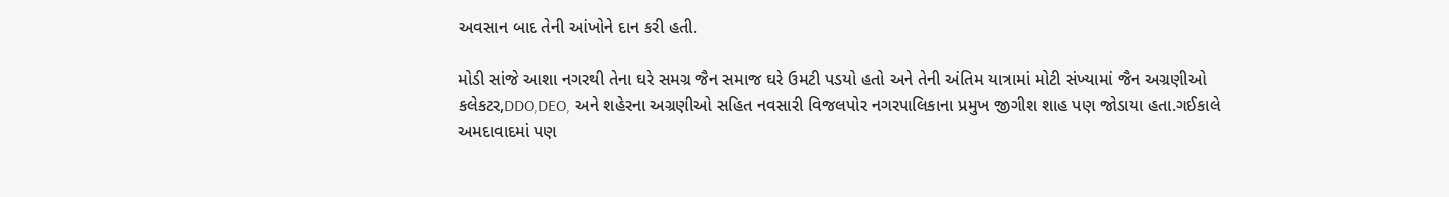અવસાન બાદ તેની આંખોને દાન કરી હતી.

મોડી સાંજે આશા નગરથી તેના ઘરે સમગ્ર જૈન સમાજ ઘરે ઉમટી પડયો હતો અને તેની અંતિમ યાત્રામાં મોટી સંખ્યામાં જૈન અગ્રણીઓ કલેકટર,DDO,DEO, અને શહેરના અગ્રણીઓ સહિત નવસારી વિજલપોર નગરપાલિકાના પ્રમુખ જીગીશ શાહ પણ જોડાયા હતા.ગઈકાલે અમદાવાદમાં પણ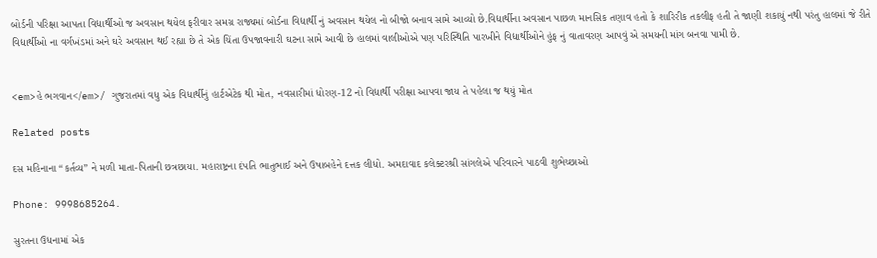બોર્ડની પરિક્ષા આપતા વિદ્યાર્થીઓ જ અવસાન થયેલ ફરીવાર સમગ્ર રાજ્યમાં બોર્ડના વિદ્યાર્થી નું અવસાન થયેલ નો બીજો બનાવ સામે આવ્યો છે.વિદ્યાર્થીના અવસાન પાછળ માનસિક તણાવ હતો કે શારિરીક તકલીફ હતી તે જાણી શકાયું નથી પરંતુ હાલમાં જે રીતે વિદ્યાર્થીઓ ના વર્ગખંડમાં અને ઘરે અવસાન થઈ રહ્યા છે તે એક ચિંતા ઉપજાવનારી ઘટના સામે આવી છે હાલમાં વાલીઓએ પણ પરિસ્થિતિ પારખીને વિદ્યાર્થીઓને હુંફ નું વાતાવરણ આપવું એ સમયની માંગ બનવા પામી છે.


<em>હે ભગવાન</em>/ ગુજરાતમાં વધુ એક વિધાર્થીનું હાર્ટએટેક થી મોત, નવસારીમાં ધોરણ-12 નો વિદ્યાર્થી પરીક્ષા આપવા જાય તે પહેલા જ થયું મોત

Related posts

દસ મહિનાના “કર્તવ્ય” ને મળી માતા-પિતાની છત્રછાયા. મહારાષ્ટ્રના દંપતિ ભાતુભાઈ અને ઉષાબહેને દત્તક લીધો. અમદાવાદ કલેક્ટરશ્રી સાંગલેએ પરિવારને પાઠવી શુભેચ્છાઓ

Phone: 9998685264.

સુરતના ઉધનામાં એક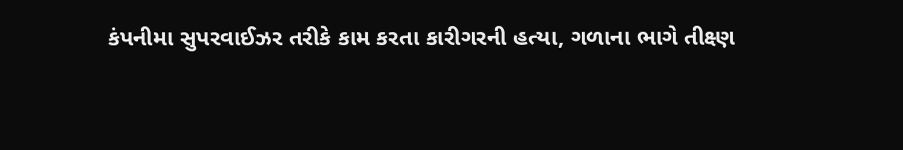કંપનીમા સુપરવાઈઝર તરીકે કામ કરતા કારીગરની હત્યા, ગળાના ભાગે તીક્ષ્ણ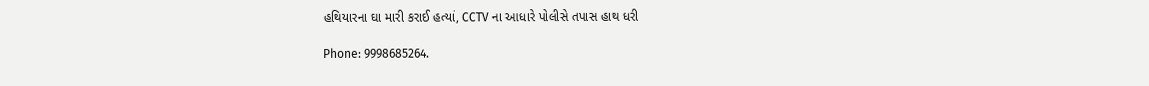હથિયારના ઘા મારી કરાઈ હત્યાં, CCTV ના આધારે પોલીસે તપાસ હાથ ધરી

Phone: 9998685264.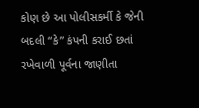કોણ છે આ પોલીસકર્મી કે જેની બદલી “કે” કંપની કરાઈ છતાં રખેવાળી પૂર્વના જાણીતા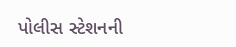પોલીસ સ્ટેશનની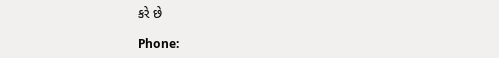કરે છે

Phone: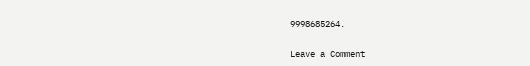9998685264.

Leave a Comment